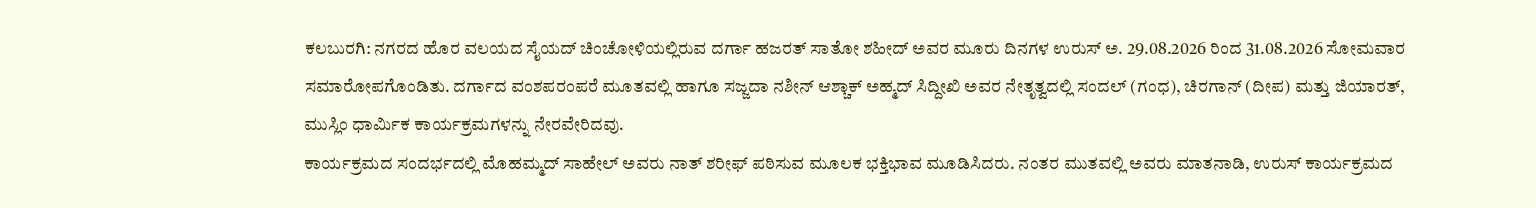ಕಲಬುರಗಿ: ನಗರದ ಹೊರ ವಲಯದ ಸೈಯದ್ ಚಿಂಚೋಳಿಯಲ್ಲಿರುವ ದರ್ಗಾ ಹಜರತ್ ಸಾತೋ ಶಹೀದ್ ಅವರ ಮೂರು ದಿನಗಳ ಉರುಸ್ ಅ. 29.08.2026 ರಿಂದ 31.08.2026 ಸೋಮವಾರ ಸಮಾರೋಪಗೊಂಡಿತು. ದರ್ಗಾದ ವಂಶಪರಂಪರೆ ಮೂತವಲ್ಲಿ ಹಾಗೂ ಸಜ್ಜದಾ ನಶೀನ್ ಆಶ್ಚಾಕ್ ಅಹ್ಮದ್ ಸಿದ್ದೀಖಿ ಅವರ ನೇತೃತ್ವದಲ್ಲಿ ಸಂದಲ್ (ಗಂಧ), ಚಿರಗಾನ್ (ದೀಪ) ಮತ್ತು ಜಿಯಾರತ್, ಮುಸ್ಲಿಂ ಧಾರ್ಮಿಕ ಕಾರ್ಯಕ್ರಮಗಳನ್ನು ನೇರವೇರಿದವು.
ಕಾರ್ಯಕ್ರಮದ ಸಂದರ್ಭದಲ್ಲಿ ಮೊಹಮ್ಮದ್ ಸಾಹೇಲ್ ಅವರು ನಾತ್ ಶರೀಫ್ ಪಠಿಸುವ ಮೂಲಕ ಭಕ್ತಿಭಾವ ಮೂಡಿಸಿದರು. ನಂತರ ಮುತವಲ್ಲಿ ಅವರು ಮಾತನಾಡಿ, ಉರುಸ್ ಕಾರ್ಯಕ್ರಮದ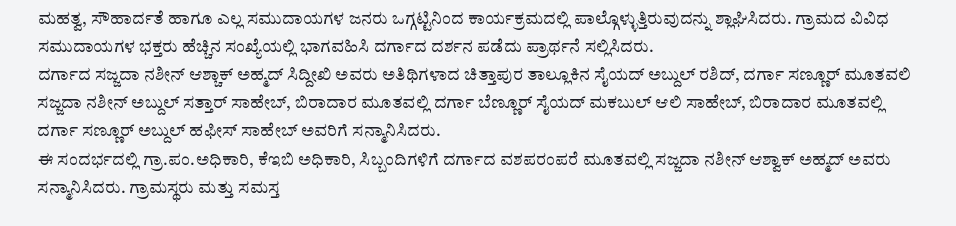ಮಹತ್ವ, ಸೌಹಾರ್ದತೆ ಹಾಗೂ ಎಲ್ಲ ಸಮುದಾಯಗಳ ಜನರು ಒಗ್ಗಟ್ಟಿನಿಂದ ಕಾರ್ಯಕ್ರಮದಲ್ಲಿ ಪಾಲ್ಗೊಳ್ಳುತ್ತಿರುವುದನ್ನು ಶ್ಲಾಘಿಸಿದರು. ಗ್ರಾಮದ ವಿವಿಧ ಸಮುದಾಯಗಳ ಭಕ್ತರು ಹೆಚ್ಚಿನ ಸಂಖ್ಯೆಯಲ್ಲಿ ಭಾಗವಹಿಸಿ ದರ್ಗಾದ ದರ್ಶನ ಪಡೆದು ಪ್ರಾರ್ಥನೆ ಸಲ್ಲಿಸಿದರು.
ದರ್ಗಾದ ಸಜ್ಜದಾ ನಶೀನ್ ಆಶ್ಚಾಕ್ ಅಹ್ಮದ್ ಸಿದ್ದೀಖಿ ಅವರು ಅತಿಥಿಗಳಾದ ಚಿತ್ತಾಪುರ ತಾಲ್ಲೂಕಿನ ಸೈಯದ್ ಅಬ್ದುಲ್ ರಶಿದ್, ದರ್ಗಾ ಸಣ್ಣೂರ್ ಮೂತವಲಿ ಸಜ್ಜದಾ ನಶೀನ್ ಅಬ್ದುಲ್ ಸತ್ತಾರ್ ಸಾಹೇಬ್, ಬಿರಾದಾರ ಮೂತವಲ್ಲಿ ದರ್ಗಾ ಬೆಣ್ಣೂರ್ ಸೈಯದ್ ಮಕಬುಲ್ ಆಲಿ ಸಾಹೇಬ್, ಬಿರಾದಾರ ಮೂತವಲ್ಲಿ ದರ್ಗಾ ಸಣ್ಣೂರ್ ಅಬ್ದುಲ್ ಹಫೀಸ್ ಸಾಹೇಬ್ ಅವರಿಗೆ ಸನ್ಮಾನಿಸಿದರು.
ಈ ಸಂದರ್ಭದಲ್ಲಿ ಗ್ರಾ.ಪಂ.ಅಧಿಕಾರಿ, ಕೆಇಬಿ ಅಧಿಕಾರಿ, ಸಿಬ್ಬಂದಿಗಳಿಗೆ ದರ್ಗಾದ ವಶಪರಂಪರೆ ಮೂತವಲ್ಲಿ ಸಜ್ಜದಾ ನಶೀನ್ ಆಶ್ವಾಕ್ ಅಹ್ಮದ್ ಅವರು ಸನ್ಮಾನಿಸಿದರು. ಗ್ರಾಮಸ್ಥರು ಮತ್ತು ಸಮಸ್ತ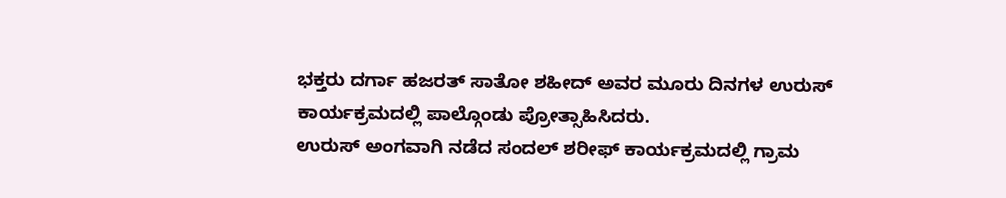ಭಕ್ತರು ದರ್ಗಾ ಹಜರತ್ ಸಾತೋ ಶಹೀದ್ ಅವರ ಮೂರು ದಿನಗಳ ಉರುಸ್ ಕಾರ್ಯಕ್ರಮದಲ್ಲಿ ಪಾಲ್ಗೊಂಡು ಪ್ರೋತ್ಸಾಹಿಸಿದರು.
ಉರುಸ್ ಅಂಗವಾಗಿ ನಡೆದ ಸಂದಲ್ ಶರೀಫ್ ಕಾರ್ಯಕ್ರಮದಲ್ಲಿ ಗ್ರಾಮ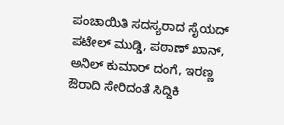ಪಂಚಾಯಿತಿ ಸದಸ್ಯರಾದ ಸೈಯದ್ ಪಟೇಲ್ ಮುಡ್ಡಿ, ಪಠಾಣ್ ಖಾನ್, ಅನಿಲ್ ಕುಮಾರ್ ದಂಗೆ, ಇರಣ್ಣ ಔರಾದಿ ಸೇರಿದಂತೆ ಸಿದ್ದಿಕಿ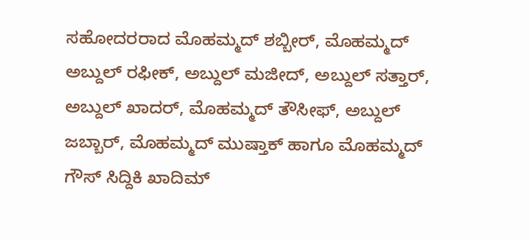ಸಹೋದರರಾದ ಮೊಹಮ್ಮದ್ ಶಬ್ಬೀರ್, ಮೊಹಮ್ಮದ್ ಅಬ್ದುಲ್ ರಫೀಕ್, ಅಬ್ದುಲ್ ಮಜೀದ್, ಅಬ್ದುಲ್ ಸತ್ತಾರ್, ಅಬ್ದುಲ್ ಖಾದರ್, ಮೊಹಮ್ಮದ್ ತೌಸೀಫ್, ಅಬ್ದುಲ್ ಜಬ್ಬಾರ್, ಮೊಹಮ್ಮದ್ ಮುಷ್ತಾಕ್ ಹಾಗೂ ಮೊಹಮ್ಮದ್ ಗೌಸ್ ಸಿದ್ದಿಕಿ ಖಾದಿಮ್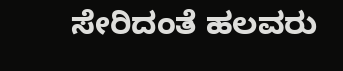ಸೇರಿದಂತೆ ಹಲವರು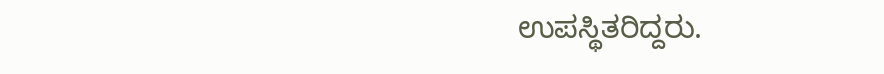ಉಪಸ್ಥಿತರಿದ್ದರು.